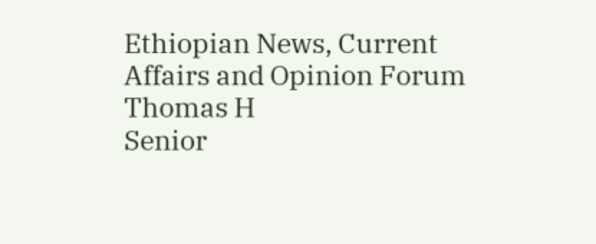Ethiopian News, Current Affairs and Opinion Forum
Thomas H
Senior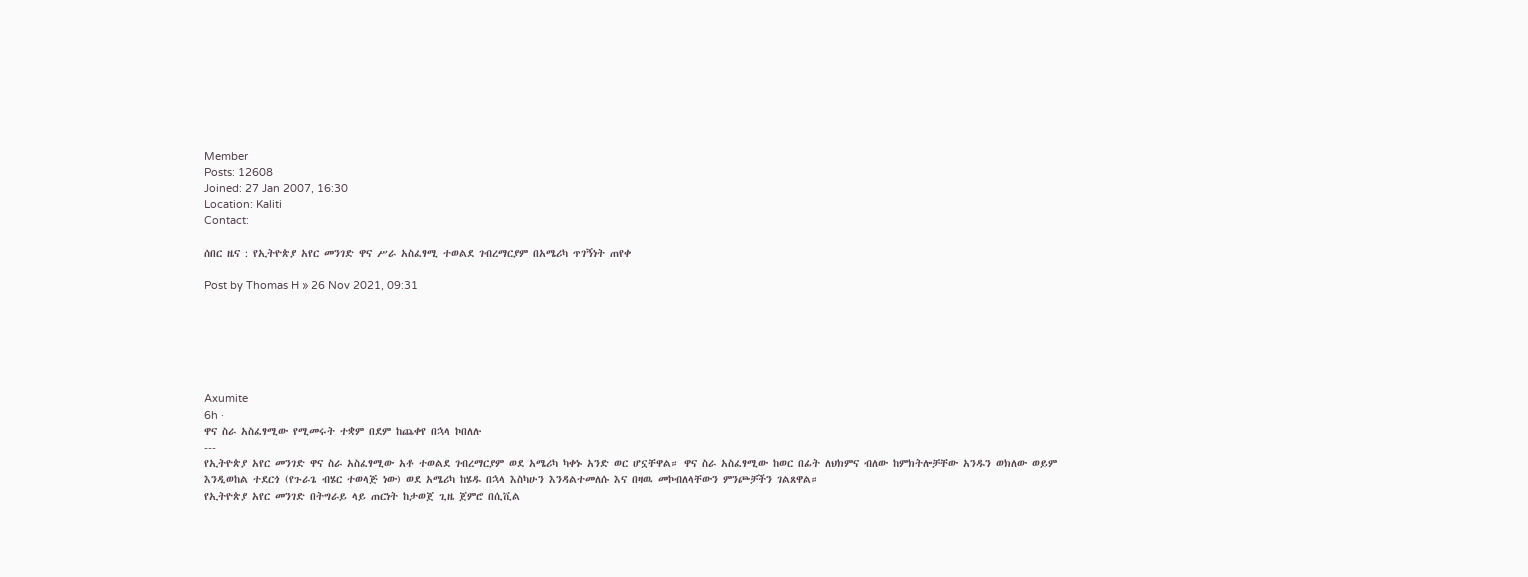Member
Posts: 12608
Joined: 27 Jan 2007, 16:30
Location: Kaliti
Contact:

ሰበር ዜና : የኢትዮጵያ አየር መንገድ ዋና ሥራ አስፈፃሚ ተወልደ ገብረማርያም በአሜሪካ ጥገኝነት ጠየቀ

Post by Thomas H » 26 Nov 2021, 09:31






Axumite
6h ·
ዋና ስራ አስፈፃሚው የሚመሩት ተቋም በደም ከጨቀየ በኋላ ኮበለሉ
---
የኢትዮጵያ አየር መንገድ ዋና ስራ አስፈፃሚው አቶ ተወልደ ገብረማርያም ወደ አሜሪካ ካቀኑ አንድ ወር ሆኗቸዋል። ዋና ስራ አስፈፃሚው ከወር በፊት ለህክምና ብለው ከምክትሎቻቸው አንዱን ወክለው ወይም እንዲወከል ተደርጎ (የጉራጌ ብሄር ተወላጅ ነው) ወደ አሜሪካ ከሄዱ በኋላ እስካሁን እንዳልተመለሱ እና በዛዉ መኮብለላቸውን ምንጮቻችን ገልጸዋል።
የኢትዮጵያ አየር መንገድ በትግራይ ላይ ጠርነት ከታወጀ ጊዜ ጀምሮ በሲቪል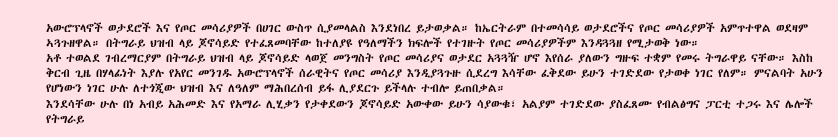አውሮፕላኖች ወታደሮች እና የጦር መሳሪያዎች በሀገር ውስጥ ሲያመላልስ እንደነበረ ይታወቃል። ከኤርትራም በተመሳሳይ ወታደሮችና የጦር መሳሪያዎች አምጥተዋል ወደዛም ኣጓጉዘዋል። በትግራይ ህዝብ ላይ ጆኖሳይድ የተፈጸመባቸው ከተለያዩ የዓለማችን ክፍሎች የተገዙት የጦር መሳሪያዎችም እንዳጓጓዘ የሚታወቅ ነው።
አቶ ተወልደ ገብረማርያም በትግራይ ህዝብ ላይ ጆኖሳይድ ላወጀ መንግስት የጦር መሳሪያና ወታደር አጓጓዥ ሆኖ እየሰራ ያለውን ግዙፍ ተቋም የመሩ ትግራዋይ ናቸው። እስከ ቅርብ ጊዜ በሃላፊነት እያሉ የአየር መንገዱ አውሮፕላኖች ሰራዊትና የጦር መሳሪያ እንዲያጓጉዙ ሲደረግ እሳቸው ፈቅደው ይሁን ተገድደው የታወቀ ነገር የለም። ምናልባት አሁን የሆነውን ነገር ሁሉ ለተጎጂው ህዝብ እና ለዓለም ማሕበረሰብ ይፋ ሊያደርጉ ይችላሉ ተብሎ ይጠበቃል።
እንደሳቸው ሁሉ በነ አብይ አሕመድ እና የአማራ ሊሂቃን የታቀደውን ጆኖሳይድ አውቀው ይሁን ሳያውቁ፣ አልያም ተገድደው ያስፈጸሙ የብልፅግና ፓርቲ ተጋሩ እና ሌሎች የትግራይ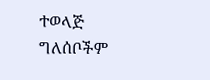ተወላጅ ግለሰቦችም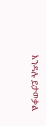እንዳሉ ይታወቃል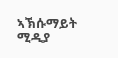ኣኽሱማይት ሚዲያ